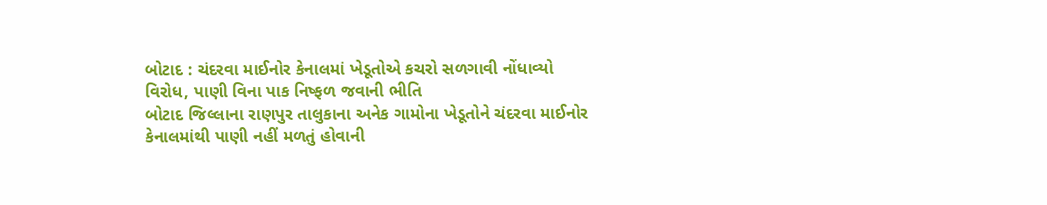બોટાદ : ચંદરવા માઈનોર કેનાલમાં ખેડૂતોએ કચરો સળગાવી નોંધાવ્યો વિરોધ, પાણી વિના પાક નિષ્ફળ જવાની ભીતિ
બોટાદ જિલ્લાના રાણપુર તાલુકાના અનેક ગામોના ખેડૂતોને ચંદરવા માઈનોર કેનાલમાંથી પાણી નહીં મળતું હોવાની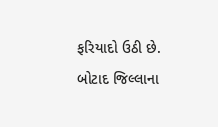ફરિયાદો ઉઠી છે.
બોટાદ જિલ્લાના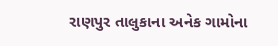રાણપુર તાલુકાના અનેક ગામોના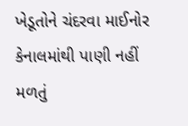ખેડૂતોને ચંદરવા માઈનોર કેનાલમાંથી પાણી નહીં મળતું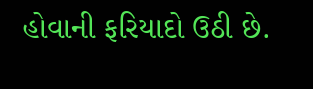હોવાની ફરિયાદો ઉઠી છે.